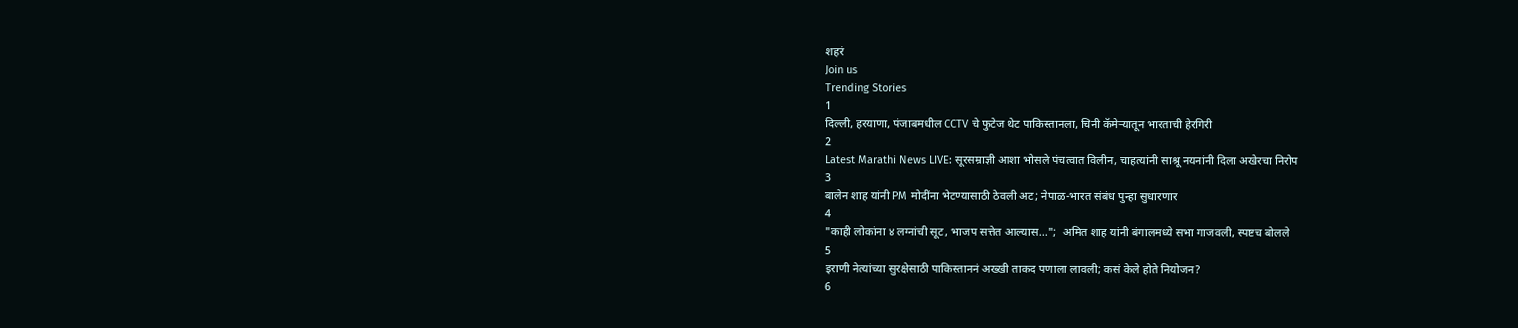शहरं
Join us
Trending Stories
1
दिल्ली, हरयाणा, पंजाबमधील CCTV चे फुटेज थेट पाकिस्तानला, चिनी कॅमेऱ्यातून भारताची हेरगिरी
2
Latest Marathi News LIVE: सूरसम्राज्ञी आशा भोसले पंचत्वात विलीन, चाहत्यांनी साश्रू नयनांनी दिला अखेरचा निरोप
3
बालेन शाह यांनी PM मोदींना भेटण्यासाठी ठेवली अट; नेपाळ-भारत संबंध पुन्हा सुधारणार
4
"काही लोकांना ४ लग्नांची सूट, भाजप सत्तेत आल्यास...";  अमित शाह यांनी बंगालमध्ये सभा गाजवली, स्पष्टच बोलले
5
इराणी नेत्यांच्या सुरक्षेसाठी पाकिस्ताननं अख्खी ताकद पणाला लावली; कसं केले होते नियोजन?
6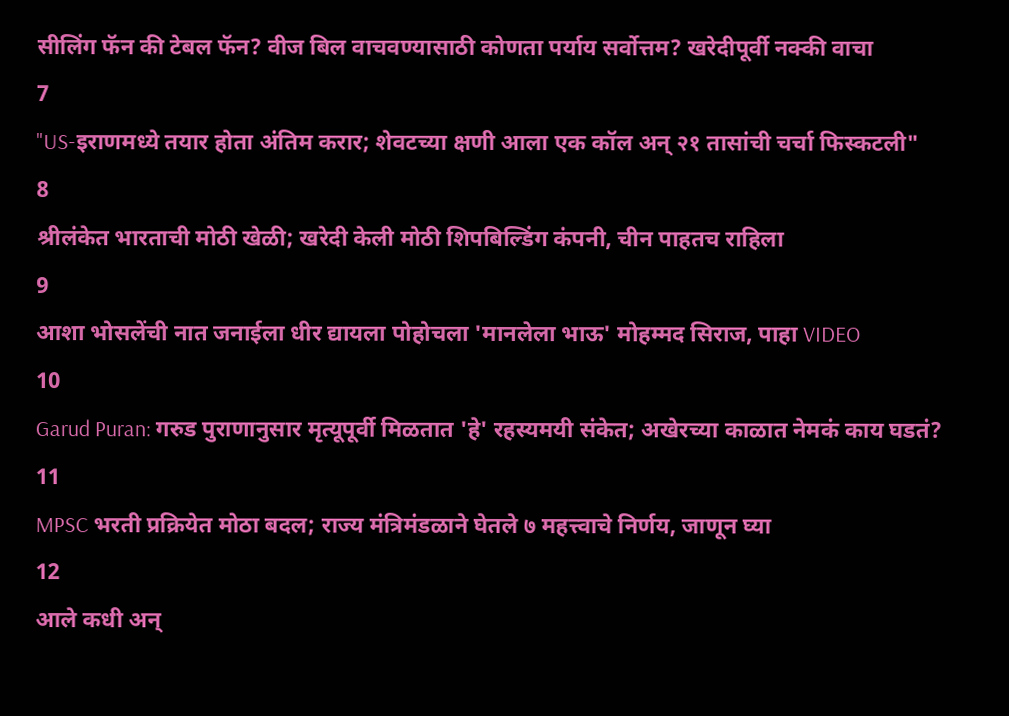सीलिंग फॅन की टेबल फॅन? वीज बिल वाचवण्यासाठी कोणता पर्याय सर्वोत्तम? खरेदीपूर्वी नक्की वाचा
7
"US-इराणमध्ये तयार होता अंतिम करार; शेवटच्या क्षणी आला एक कॉल अन् २१ तासांची चर्चा फिस्कटली"
8
श्रीलंकेत भारताची मोठी खेळी; खरेदी केली मोठी शिपबिल्डिंग कंपनी, चीन पाहतच राहिला
9
आशा भोसलेंची नात जनाईला धीर द्यायला पोहोचला 'मानलेला भाऊ' मोहम्मद सिराज, पाहा VIDEO
10
Garud Puran: गरुड पुराणानुसार मृत्यूपूर्वी मिळतात 'हे' रहस्यमयी संकेत; अखेरच्या काळात नेमकं काय घडतं?
11
MPSC भरती प्रक्रियेत मोठा बदल; राज्य मंत्रिमंडळाने घेतले ७ महत्त्वाचे निर्णय, जाणून घ्या
12
आले कधी अन्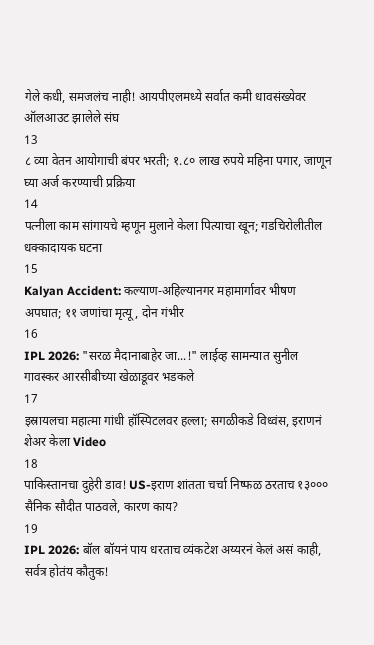गेले कधी, समजलंच नाही! आयपीएलमध्ये सर्वात कमी धावसंख्येवर ऑलआउट झालेले संघ
13
८ व्या वेतन आयोगाची बंपर भरती; १.८० लाख रुपये महिना पगार, जाणून घ्या अर्ज करण्याची प्रक्रिया
14
पत्नीला काम सांगायचे म्हणून मुलाने केला पित्याचा खून; गडचिरोलीतील धक्कादायक घटना
15
Kalyan Accident: कल्याण-अहिल्यानगर महामार्गावर भीषण अपघात; ११ जणांचा मृत्यू, दोन गंभीर
16
IPL 2026: "सरळ मैदानाबाहेर जा...!" लाईव्ह सामन्यात सुनील गावस्कर आरसीबीच्या खेळाडूवर भडकले
17
इस्रायलचा महात्मा गांधी हॉस्पिटलवर हल्ला; सगळीकडे विध्वंस, इराणनं शेअर केला Video
18
पाकिस्तानचा दुहेरी डाव! US-इराण शांतता चर्चा निष्फळ ठरताच १३००० सैनिक सौदीत पाठवले, कारण काय?
19
IPL 2026: बॉल बॉयनं पाय धरताच व्यंकटेश अय्यरनं केलं असं काही, सर्वत्र होतंय कौतुक!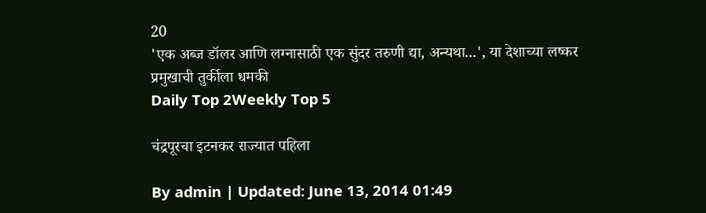20
'एक अब्ज डॉलर आणि लग्नासाठी एक सुंदर तरुणी द्या, अन्यथा...', या देशाच्या लष्कर प्रमुखाची तुर्कीला धमकी
Daily Top 2Weekly Top 5

चंद्रपूरचा इटनकर राज्यात पहिला

By admin | Updated: June 13, 2014 01:49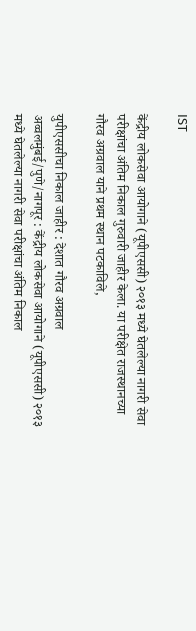IST

केंद्रीय लोकसेवा आयोगाने (यूपीएससी) २०१३ मध्ये घेतलेल्या नागरी सेवा परीक्षांचा अंतिम निकाल गुरुवारी जाहीर केला. या परीक्षेत राजस्थानच्या गौरव अग्रवाल याने प्रथम स्थान पटकाविले,

युपीएससीचा निकाल जाहीर : देशात गौरव अग्रवाल अव्वलमुंबई/पुणे/नागपूर : केंद्रीय लोकसेवा आयोगाने (यूपीएससी) २०१३ मध्ये घेतलेल्या नागरी सेवा परीक्षांचा अंतिम निकाल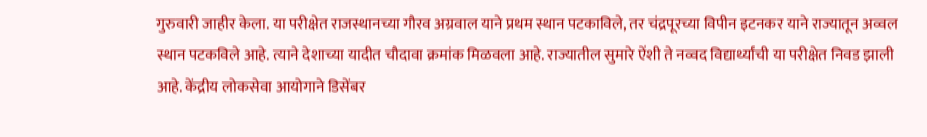गुरुवारी जाहीर केला. या परीक्षेत राजस्थानच्या गौरव अग्रवाल याने प्रथम स्थान पटकाविले, तर चंद्रपूरच्या विपीन इटनकर याने राज्यातून अव्वल स्थान पटकविले आहे. त्याने देशाच्या यादीत चौदावा क्रमांक मिळवला आहे. राज्यातील सुमारे ऐंशी ते नव्वद विद्यार्थ्यांची या परीक्षेत निवड झाली आहे. केंद्रीय लोकसेवा आयोगाने डिसेंबर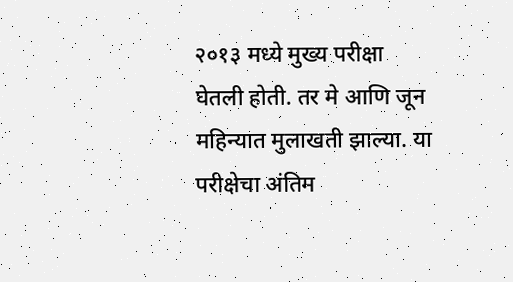२०१३ मध्ये मुख्य परीक्षा घेतली होती. तर मे आणि जून महिन्यात मुलाखती झाल्या. या परीक्षेचा अंतिम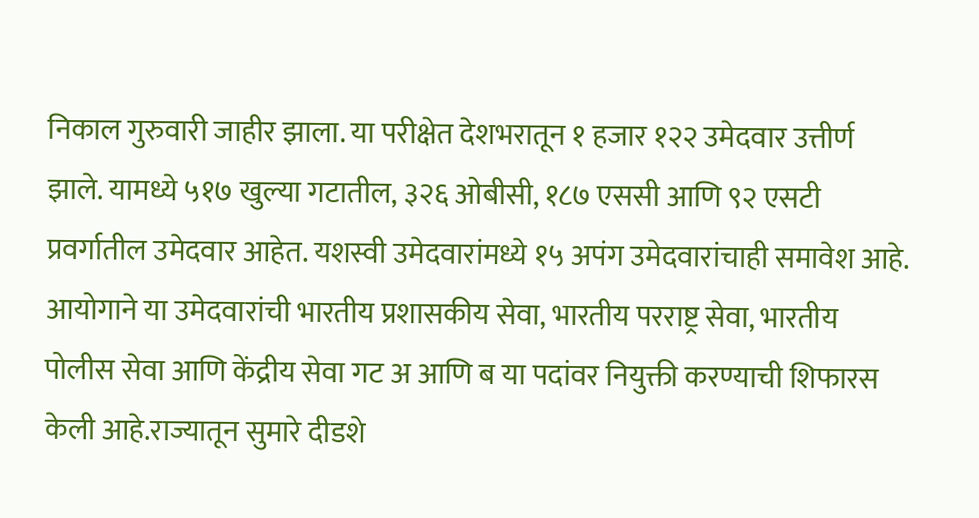निकाल गुरुवारी जाहीर झाला. या परीक्षेत देशभरातून १ हजार १२२ उमेदवार उत्तीर्ण झाले. यामध्ये ५१७ खुल्या गटातील, ३२६ ओबीसी, १८७ एससी आणि ९२ एसटी प्रवर्गातील उमेदवार आहेत. यशस्वी उमेदवारांमध्ये १५ अपंग उमेदवारांचाही समावेश आहे. आयोगाने या उमेदवारांची भारतीय प्रशासकीय सेवा, भारतीय परराष्ट्र सेवा, भारतीय पोलीस सेवा आणि केंद्रीय सेवा गट अ आणि ब या पदांवर नियुक्ती करण्याची शिफारस केली आहे.राज्यातून सुमारे दीडशे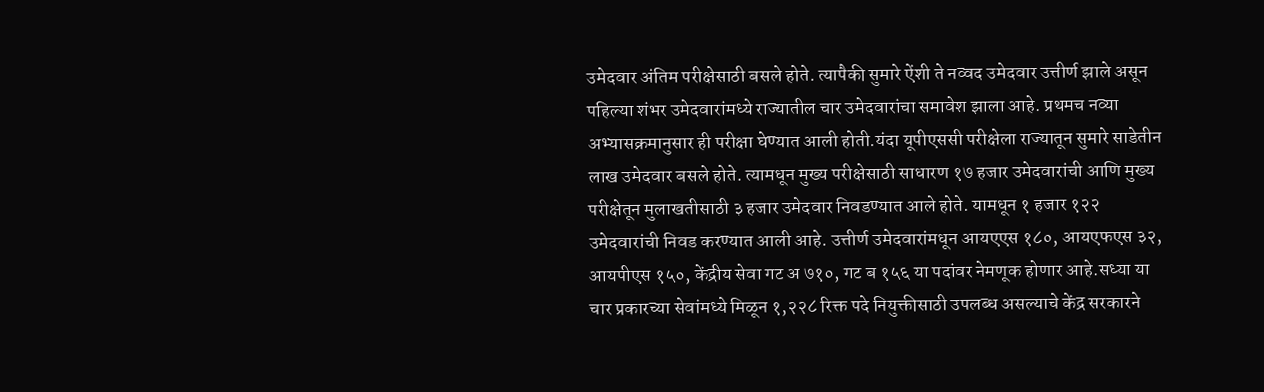उमेदवार अंतिम परीक्षेसाठी बसले होते. त्यापैकी सुमारे ऐंशी ते नव्वद उमेदवार उत्तीर्ण झाले असून पहिल्या शंभर उमेदवारांमध्ये राज्यातील चार उमेदवारांचा समावेश झाला आहे. प्रथमच नव्या अभ्यासक्रमानुसार ही परीक्षा घेण्यात आली होती.यंदा यूपीएससी परीक्षेला राज्यातून सुमारे साडेतीन लाख उमेदवार बसले होते. त्यामधून मुख्य परीक्षेसाठी साधारण १७ हजार उमेदवारांची आणि मुख्य परीक्षेतून मुलाखतीसाठी ३ हजार उमेदवार निवडण्यात आले होते. यामधून १ हजार १२२ उमेदवारांची निवड करण्यात आली आहे. उत्तीर्ण उमेदवारांमधून आयएएस १८०, आयएफएस ३२, आयपीएस १५०, केंद्रीय सेवा गट अ ७१०, गट ब १५६ या पदांवर नेमणूक होणार आहे.सध्या या चार प्रकारच्या सेवांमध्ये मिळून १,२२८ रिक्त पदे नियुक्तीसाठी उपलब्ध असल्याचे केंद्र सरकारने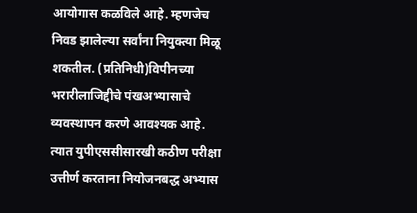आयोगास कळविले आहे. म्हणजेच निवड झालेल्या सर्वांना नियुक्त्या मिळू शकतील. (प्रतिनिधी)विपीनच्या भरारीलाजिद्दीचे पंखअभ्यासाचे व्यवस्थापन करणे आवश्यक आहे. त्यात युपीएससीसारखी कठीण परीक्षा उत्तीर्ण करताना नियोजनबद्ध अभ्यास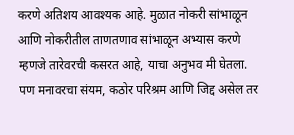करणे अतिशय आवश्यक आहे. मुळात नोकरी सांभाळून आणि नोकरीतील ताणतणाव सांभाळून अभ्यास करणे म्हणजे तारेवरची कसरत आहे, याचा अनुभव मी घेतला. पण मनावरचा संयम, कठोर परिश्रम आणि जिद्द असेल तर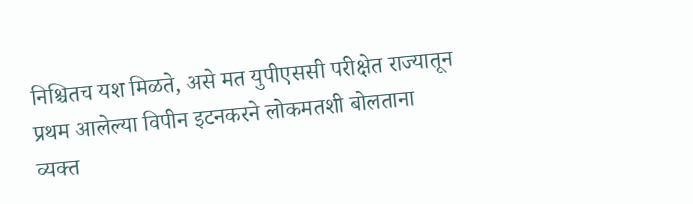निश्चितच यश मिळते, असे मत युपीएससी परीक्षेत राज्यातून प्रथम आलेल्या विपीन इटनकरने लोकमतशी बोलताना व्यक्त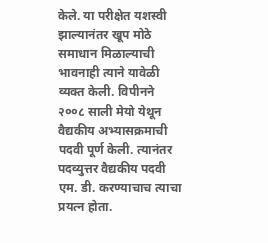केले. या परीक्षेत यशस्वी झाल्यानंतर खूप मोठे समाधान मिळाल्याची भावनाही त्याने यावेळी व्यक्त केली. विपीनने २००८ साली मेयो येथून वैद्यकीय अभ्यासक्रमाची पदवी पूर्ण केली. त्यानंतर पदव्युत्तर वैद्यकीय पदवी एम. डी. करण्याचाच त्याचा प्रयत्न होता.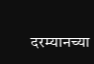दरम्यानच्या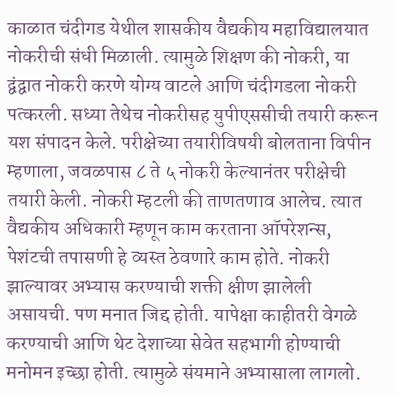काळात चंदीगड येथील शासकीय वैद्यकीय महाविद्यालयात नोकरीची संधी मिळाली. त्यामुळे शिक्षण की नोकरी, या द्वंद्वात नोकरी करणे योग्य वाटले आणि चंदीगडला नोकरी पत्करली. सध्या तेथेच नोकरीसह युपीएससीची तयारी करून यश संपादन केले. परीक्षेच्या तयारीविषयी बोलताना विपीन म्हणाला, जवळपास ८ ते ५ नोकरी केल्यानंतर परीक्षेची तयारी केली. नोकरी म्हटली की ताणतणाव आलेच. त्यात वैद्यकीय अधिकारी म्हणून काम करताना ऑपरेशन्स, पेशंटची तपासणी हे व्यस्त ठेवणारे काम होते. नोकरी झाल्यावर अभ्यास करण्याची शक्ती क्षीण झालेली असायची. पण मनात जिद्द होती. यापेक्षा काहीतरी वेगळे करण्याची आणि थेट देशाच्या सेवेत सहभागी होण्याची मनोमन इच्छा होती. त्यामुळे संयमाने अभ्यासाला लागलो.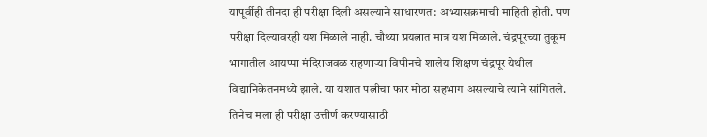यापूर्वीही तीनदा ही परीक्षा दिली असल्याने साधारणत: अभ्यासक्रमाची माहिती होती. पण परीक्षा दिल्यावरही यश मिळाले नाही. चौथ्या प्रयत्नात मात्र यश मिळाले. चंद्रपूरच्या तुकूम भागातील आयप्पा मंदिराजवळ राहणाऱ्या विपीनचे शालेय शिक्षण चंद्रपूर येथील विद्यानिकेतनमध्ये झाले. या यशात पत्नीचा फार मोठा सहभाग असल्याचे त्याने सांगितले. तिनेच मला ही परीक्षा उत्तीर्ण करण्यासाठी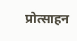प्रोत्साहन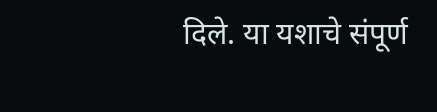दिले. या यशाचे संपूर्ण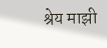श्रेय माझी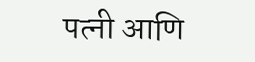पत्नी आणि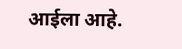आईला आहे.